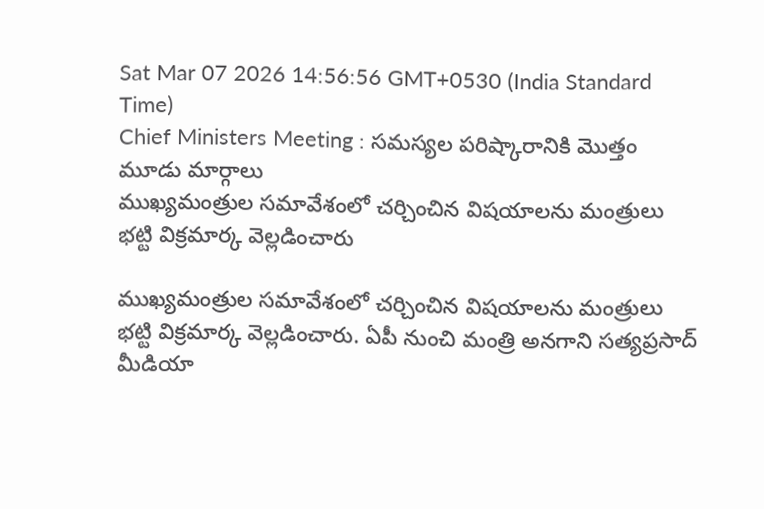Sat Mar 07 2026 14:56:56 GMT+0530 (India Standard Time)
Chief Ministers Meeting : సమస్యల పరిష్కారానికి మొత్తం మూడు మార్గాలు
ముఖ్యమంత్రుల సమావేశంలో చర్చించిన విషయాలను మంత్రులు భట్టి విక్రమార్క వెల్లడించారు

ముఖ్యమంత్రుల సమావేశంలో చర్చించిన విషయాలను మంత్రులు భట్టి విక్రమార్క వెల్లడించారు. ఏపీ నుంచి మంత్రి అనగాని సత్యప్రసాద్ మీడియా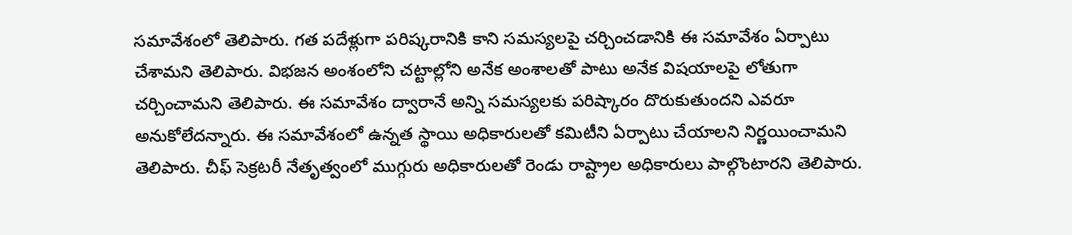సమావేశంలో తెలిపారు. గత పదేళ్లుగా పరిష్కరానికి కాని సమస్యలపై చర్చించడానికి ఈ సమావేశం ఏర్పాటు చేశామని తెలిపారు. విభజన అంశంలోని చట్టాల్లోని అనేక అంశాలతో పాటు అనేక విషయాలపై లోతుగా చర్చించామని తెలిపారు. ఈ సమావేశం ద్వారానే అన్ని సమస్యలకు పరిష్కారం దొరుకుతుందని ఎవరూ అనుకోలేదన్నారు. ఈ సమావేశంలో ఉన్నత స్థాయి అధికారులతో కమిటీని ఏర్పాటు చేయాలని నిర్ణయించామని తెలిపారు. చీఫ్ సెక్రటరీ నేతృత్వంలో ముగ్గురు అధికారులతో రెండు రాష్ట్రాల అధికారులు పాల్గొంటారని తెలిపారు.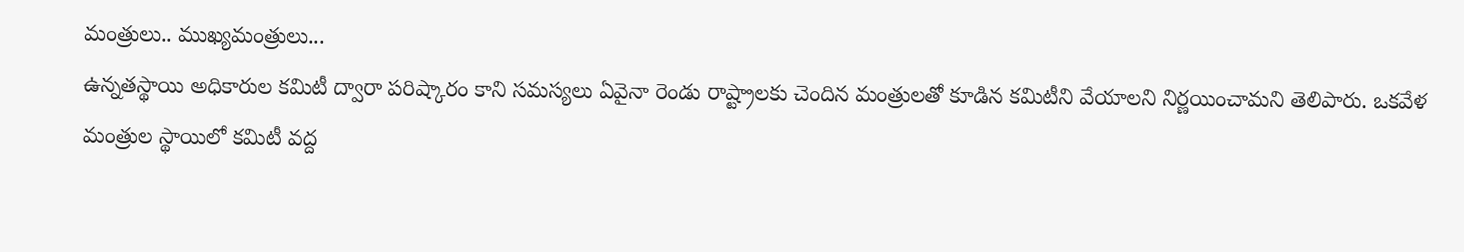మంత్రులు.. ముఖ్యమంత్రులు...
ఉన్నతస్థాయి అధికారుల కమిటీ ద్వారా పరిష్కారం కాని సమస్యలు ఏవైనా రెండు రాష్ట్రాలకు చెందిన మంత్రులతో కూడిన కమిటీని వేయాలని నిర్ణయించామని తెలిపారు. ఒకవేళ మంత్రుల స్థాయిలో కమిటీ వద్ద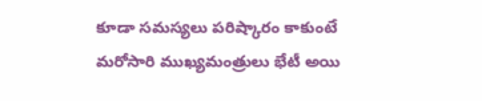కూడా సమస్యలు పరిష్కారం కాకుంటే మరోసారి ముఖ్యమంత్రులు భేటీ అయి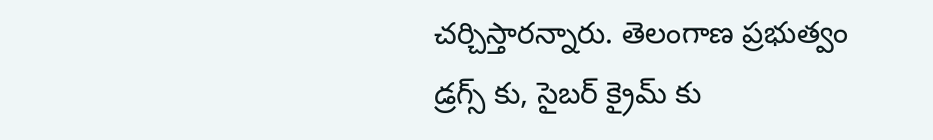చర్చిస్తారన్నారు. తెలంగాణ ప్రభుత్వం డ్రగ్స్ కు, సైబర్ క్రైమ్ కు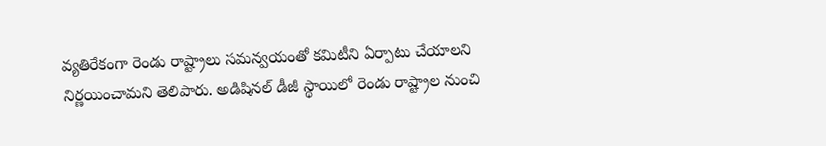వ్యతిరేకంగా రెండు రాష్ట్రాలు సమన్వయంతో కమిటీని ఏర్పాటు చేయాలని నిర్ణయించామని తెలిపారు. అడిషినల్ డీజీ స్థాయిలో రెండు రాష్ట్రాల నుంచి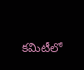కమిటీలో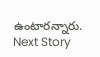ఉంటారన్నారు.
Next Story